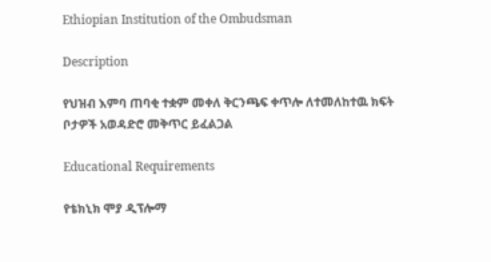Ethiopian Institution of the Ombudsman

Description

የህዝብ እምባ ጠባቂ ተቋም መቀለ ቅርንጫፍ ቀጥሎ ለተመለከተዉ ክፍት ቦታዎች አወዳድሮ መቅጥር ይፈልጋል

Educational Requirements

የቴክኒክ ሞያ ዲፕሎማ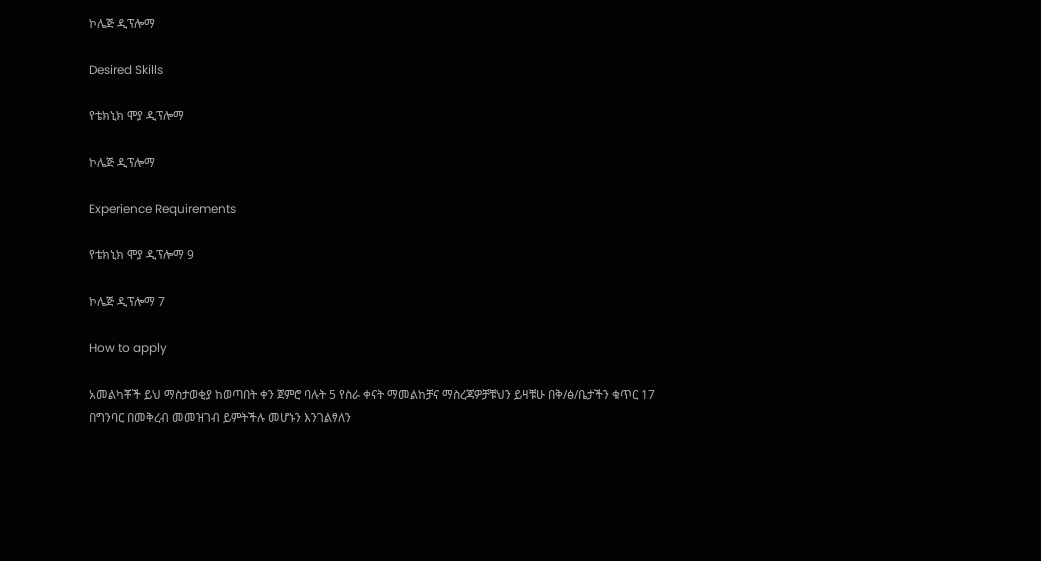ኮሌጅ ዲፕሎማ

Desired Skills

የቴክኒክ ሞያ ዲፕሎማ

ኮሌጅ ዲፕሎማ

Experience Requirements

የቴክኒክ ሞያ ዲፕሎማ 9

ኮሌጅ ዲፕሎማ 7

How to apply

አመልካቾች ይህ ማስታወቂያ ከወጣበት ቀን ጀምሮ ባሉት 5 የስራ ቀናት ማመልከቻና ማስረጃዎቻቹህን ይዛቹሁ በቅ/ፅ/ቤታችን ቁጥር 17 በግንባር በመቅረብ መመዝገብ ይምትችሉ መሆኑን እንገልፃለን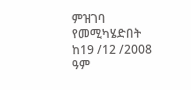ምዝገባ የመሚካሄድበት ከ19 /12 /2008 ዓም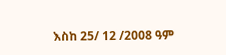እስከ 25/ 12 /2008 ዓም